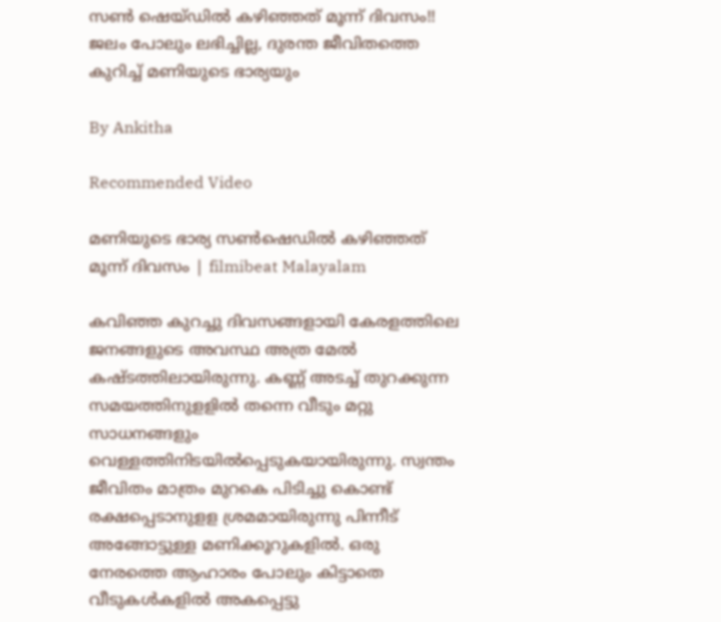സൺ ഷെയ്ഡിൽ കഴിഞ്ഞത് മൂന്ന് ദിവസം!! ജലം പോലും ലഭിച്ചില്ല, ദുരന്ത ജീവിതത്തെ കുറിച്ച് മണിയുടെ ഭാര്യയും

By Ankitha

Recommended Video

മണിയുടെ ഭാര്യ സൺഷെഡിൽ കഴിഞ്ഞത് മൂന്ന് ദിവസം | filmibeat Malayalam

കവിഞ്ഞ കുറച്ചു ദിവസങ്ങളായി കേരളത്തിലെ ജനങ്ങളുടെ അവസ്ഥ അത്ര മേൽ കഷ്ടത്തിലായിരുന്നു. കണ്ണ് അടച്ച് തുറക്കുന്ന സമയത്തിനുളളിൽ തന്നെ വീടും മറ്റു സാധനങ്ങളും വെള്ളത്തിനിടയിൽപ്പെടുകയായിരുന്നു. സ്വന്തം ജീവിതം മാത്രം മുറകെ പിടിച്ചു കൊണ്ട് രക്ഷപ്പെടാനുളള ശ്രമമായിരുന്നു പിന്നീട് അങ്ങോട്ടുള്ള മണിക്കൂറുകളിൽ. ഒരു നേരത്തെ ആഹാരം പോലും കിട്ടാതെ വീടുകൾകളിൽ അകപ്പെട്ടു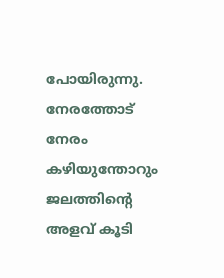പോയിരുന്നു. നേരത്തോട് നേരം കഴിയുന്തോറും ജലത്തിന്റെ അളവ് കൂടി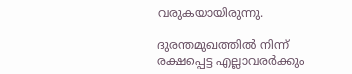വരുകയായിരുന്നു.

ദുരന്തമുഖത്തിൽ നിന്ന് രക്ഷപ്പെട്ട എല്ലാവരർക്കും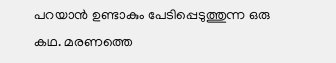പറയാൻ ഉണ്ടാകും പേടിപ്പെടുത്തുന്ന ഒരു കഥ. മരണത്തെ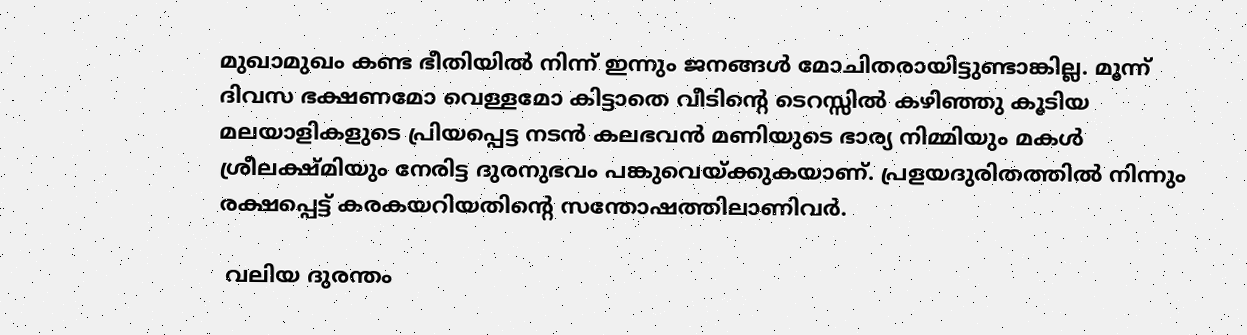മുഖാമുഖം കണ്ട ഭീതിയിൽ നിന്ന് ഇന്നും ജനങ്ങൾ മോചിതരായിട്ടുണ്ടാങ്കില്ല. മൂന്ന് ദിവസ ഭക്ഷണമോ വെള്ളമോ കിട്ടാതെ വീടിന്റെ ടെറസ്സിൽ കഴിഞ്ഞു കൂടിയ മലയാളികളുടെ പ്രിയപ്പെട്ട നടൻ കലഭവൻ മണിയുടെ ഭാര്യ നിമ്മിയും മകൾ ശ്രീലക്ഷ്മിയും നേരിട്ട ദുരനുഭവം പങ്കുവെയ്ക്കുകയാണ്. പ്രളയദുരിതത്തിൽ നിന്നും രക്ഷപ്പെട്ട് കരകയറിയതിന്റെ സന്തോഷത്തിലാണിവർ.

 വലിയ ദുരന്തം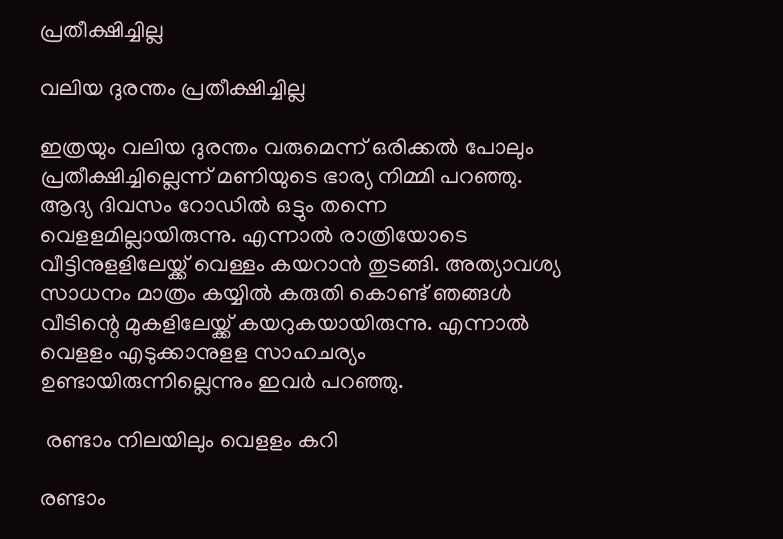പ്രതീക്ഷിച്ചില്ല

വലിയ ദുരന്തം പ്രതീക്ഷിച്ചില്ല

ഇത്രയും വലിയ ദുരന്തം വരുമെന്ന് ഒരിക്കൽ പോലും പ്രതീക്ഷിച്ചില്ലെന്ന് മണിയുടെ ഭാര്യ നിമ്മി പറഞ്ഞു. ആദ്യ ദിവസം റോഡിൽ ഒട്ടും തന്നെ വെളളമില്ലായിരുന്നു. എന്നാൽ രാത്രിയോടെ വീട്ടിനുളളിലേയ്ക്ക് വെള്ളം കയറാൻ തുടങ്ങി. അത്യാവശ്യ സാധനം മാത്രം കയ്യിൽ കരുതി കൊണ്ട് ഞങ്ങൾ വീടിന്റെ മുകളിലേയ്ക്ക് കയറുകയായിരുന്നു. എന്നാൽ വെളളം എടുക്കാനുളള സാഹചര്യം ഉണ്ടായിരുന്നില്ലെന്നും ഇവർ പറഞ്ഞു.

 രണ്ടാം നിലയിലും വെളളം കറി

രണ്ടാം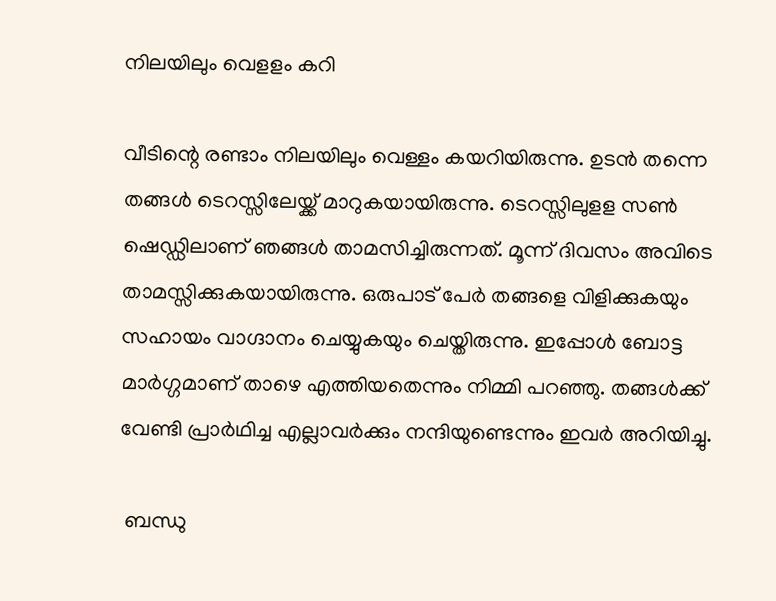നിലയിലും വെളളം കറി

വീടിന്റെ രണ്ടാം നിലയിലും വെള്ളം കയറിയിരുന്നു. ഉടൻ തന്നെ തങ്ങൾ ടെറസ്സിലേയ്ക്ക് മാറുകയായിരുന്നു. ടെറസ്സിലുളള സൺ ഷെഡ്ഡിലാണ് ഞങ്ങൾ താമസിച്ചിരുന്നത്. മൂന്ന് ദിവസം അവിടെ താമസ്സിക്കുകയായിരുന്നു. ഒരുപാട് പേർ തങ്ങളെ വിളിക്കുകയും സഹായം വാഗ്ദാനം ചെയ്യുകയും ചെയ്തിരുന്നു. ഇപ്പോൾ ബോട്ട മാർഗ്ഗമാണ് താഴെ എത്തിയതെന്നും നിമ്മി പറഞ്ഞു. തങ്ങൾക്ക് വേണ്ടി പ്രാർഥിച്ച എല്ലാവർക്കും നന്ദിയുണ്ടെന്നും ഇവർ അറിയിച്ചു.

 ബന്ധു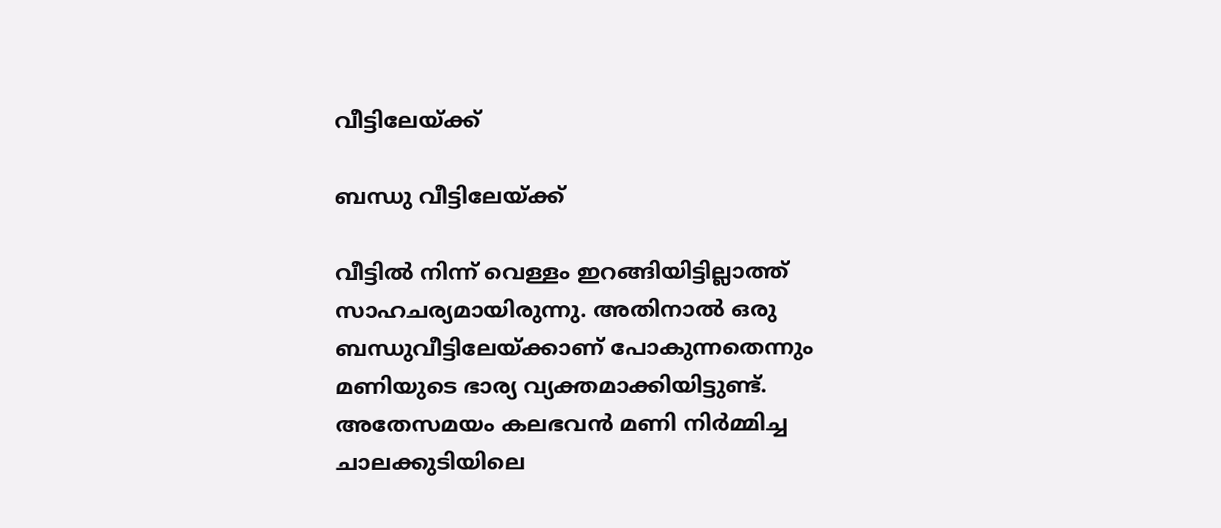വീട്ടിലേയ്ക്ക്

ബന്ധു വീട്ടിലേയ്ക്ക്

വീട്ടിൽ നിന്ന് വെള്ളം ഇറങ്ങിയിട്ടില്ലാത്ത് സാഹചര്യമായിരുന്നു. അതിനാൽ ഒരു ബന്ധുവീട്ടിലേയ്ക്കാണ് പോകുന്നതെന്നും മണിയുടെ ഭാര്യ വ്യക്തമാക്കിയിട്ടുണ്ട്. അതേസമയം കലഭവൻ മണി നിർമ്മിച്ച ചാലക്കുടിയിലെ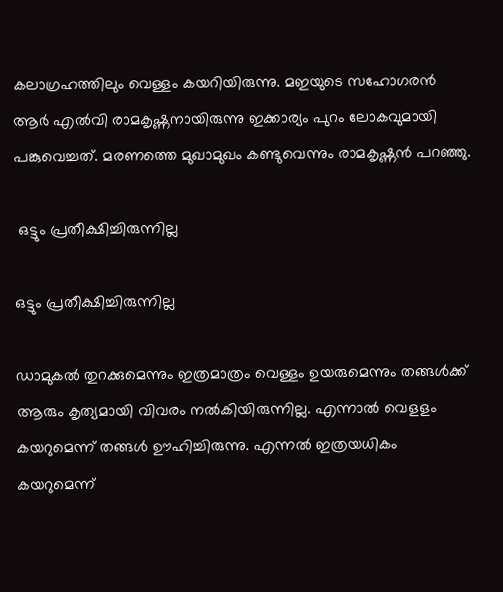കലാഗ്രഹത്തിലും വെള്ളം കയറിയിരുന്നു. മഇയുടെ സഹോഗരൻ ആർ എൽവി രാമകൃഷ്ണനായിരുന്നു ഇക്കാര്യം പുറം ലോകവുമായി പങ്കുവെച്ചത്. മരണത്തെ മുഖാമുഖം കണ്ടുവെന്നും രാമകൃഷ്ണൻ പറഞ്ഞു.

 ഒട്ടും പ്രതീക്ഷിച്ചിരുന്നില്ല

ഒട്ടും പ്രതീക്ഷിച്ചിരുന്നില്ല

ഡാമുകൽ തുറക്കുമെന്നും ഇത്രമാത്രം വെള്ളം ഉയരുമെന്നും തങ്ങൾക്ക് ആരും കൃത്യമായി വിവരം നൽകിയിരുന്നില്ല. എന്നാൽ വെളളം കയറുമെന്ന് തങ്ങൾ ഊഹിച്ചിരുന്നു. എന്നൽ ഇത്രയധികം കയറുമെന്ന്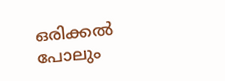ഒരിക്കൽ പോലും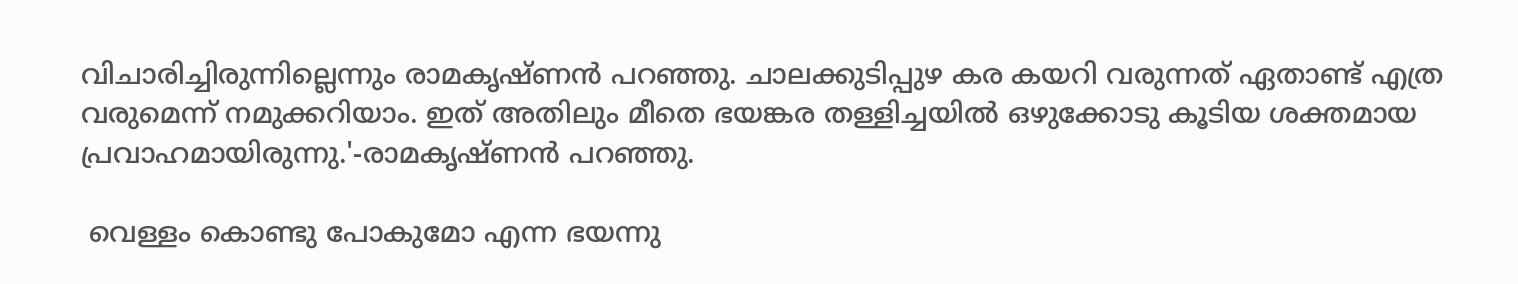വിചാരിച്ചിരുന്നില്ലെന്നും രാമകൃഷ്ണൻ പറഞ്ഞു. ചാലക്കുടിപ്പുഴ കര കയറി വരുന്നത് ഏതാണ്ട് എത്ര വരുമെന്ന് നമുക്കറിയാം. ഇത് അതിലും മീതെ ഭയങ്കര തള്ളിച്ചയില്‍ ഒഴുക്കോടു കൂടിയ ശക്തമായ പ്രവാഹമായിരുന്നു.'-രാമകൃഷ്ണൻ പറഞ്ഞു.

 വെള്ളം കൊണ്ടു പോകുമോ എന്ന ഭയന്നു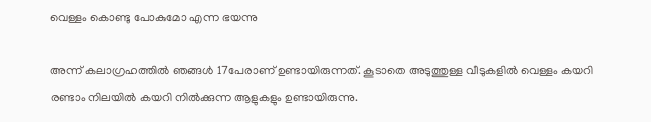വെള്ളം കൊണ്ടു പോകുമോ എന്ന ഭയന്നു

അന്ന് കലാഗ്രഹത്തിൽ ഞങ്ങൾ 17പേരാണ് ഉണ്ടായിരുന്നത്. കൂടാതെ അടുത്തുള്ള വീടുകളിൽ വെള്ളം കയറി രണ്ടാം നിലയിൽ കയറി നിൽക്കുന്ന ആളുകളും ഉണ്ടായിരുന്നു.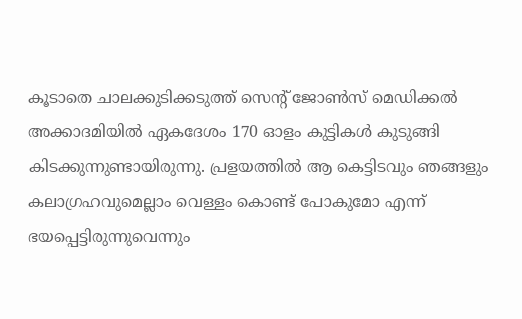കൂടാതെ ചാലക്കുടിക്കടുത്ത് സെന്‍റ് ജോണ്‍സ് മെഡിക്കല്‍ അക്കാദമിയില്‍ ഏകദേശം 170 ഓളം കുട്ടികള്‍ കുടുങ്ങി കിടക്കുന്നുണ്ടായിരുന്നു. പ്ര‌ളയത്തിൽ ആ കെട്ടിടവും ഞങ്ങളും കലാഗ്രഹവുമെല്ലാം വെള്ളം കൊണ്ട് പോകുമോ എന്ന് ഭയപ്പെട്ടിരുന്നുവെന്നും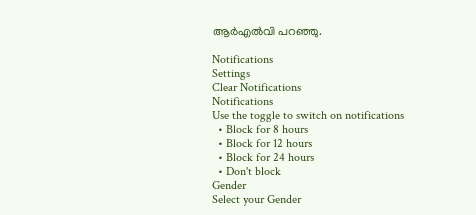ആർഎൽവി പറഞ്ഞു.

Notifications
Settings
Clear Notifications
Notifications
Use the toggle to switch on notifications
  • Block for 8 hours
  • Block for 12 hours
  • Block for 24 hours
  • Don't block
Gender
Select your Gender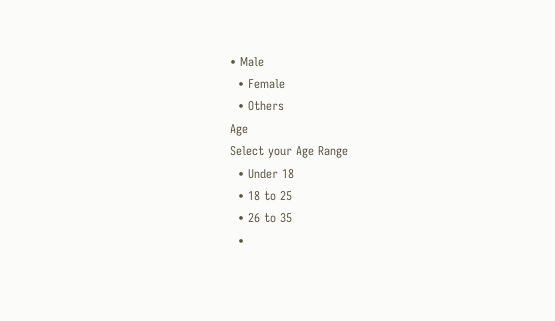• Male
  • Female
  • Others
Age
Select your Age Range
  • Under 18
  • 18 to 25
  • 26 to 35
  •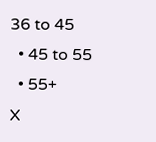36 to 45
  • 45 to 55
  • 55+
X